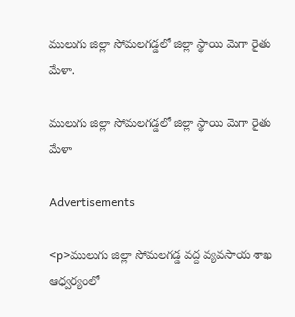ములుగు జిల్లా సోమలగడ్డలో జిల్లా స్థాయి మెగా రైతు మేళా.

ములుగు జిల్లా సోమలగడ్డలో జిల్లా స్థాయి మెగా రైతు మేళా

Advertisements

<p>ములుగు జిల్లా సోమలగడ్డ వద్ద వ్యవసాయ శాఖ ఆధ్వర్యంలో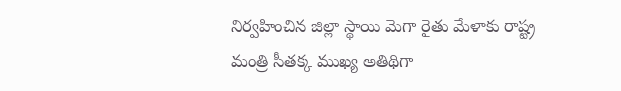నిర్వహించిన జిల్లా స్థాయి మెగా రైతు మేళాకు రాష్ట్ర మంత్రి సీతక్క ముఖ్య అతిథిగా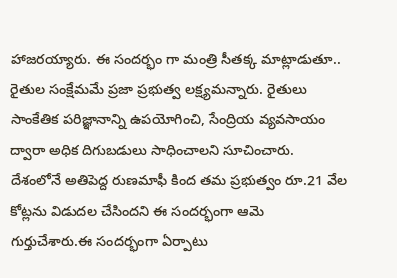హాజరయ్యారు. ఈ సందర్భం గా మంత్రి సీతక్క మాట్లాడుతూ.. రైతుల సంక్షేమమే ప్రజా ప్రభుత్వ లక్ష్యమన్నారు. రైతులు సాంకేతిక పరిజ్ఞానాన్ని ఉపయోగించి, సేంద్రియ వ్యవసాయం ద్వారా అధిక దిగుబడులు సాధించాలని సూచించారు. దేశంలోనే అతిపెద్ద రుణమాఫీ కింద తమ ప్రభుత్వం రూ.21 వేల కోట్లను విడుదల చేసిందని ఈ సందర్భంగా ఆమె గుర్తుచేశారు.ఈ సందర్భంగా ఏర్పాటు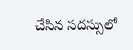చేసిన సదస్సులో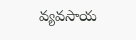వ్యవసాయ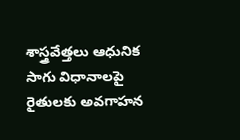శాస్త్రవేత్తలు ఆధునిక సాగు విధానాలపై రైతులకు అవగాహన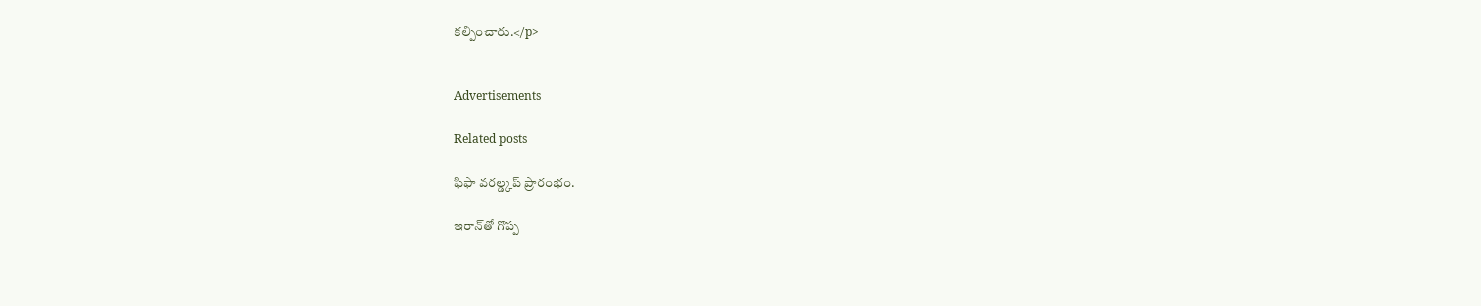కల్పించారు.</p>


Advertisements

Related posts

ఫిఫా వరల్డ్కప్ ప్రారంభం.

ఇరాన్‌తో గొప్ప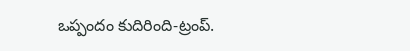ఒప్పందం కుదిరింది-ట్రంప్.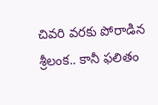చివరి వరకు పోరాడిన శ్రీలంక.. కానీ ఫలితం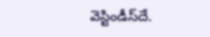వెస్టిండీస్‌దే.